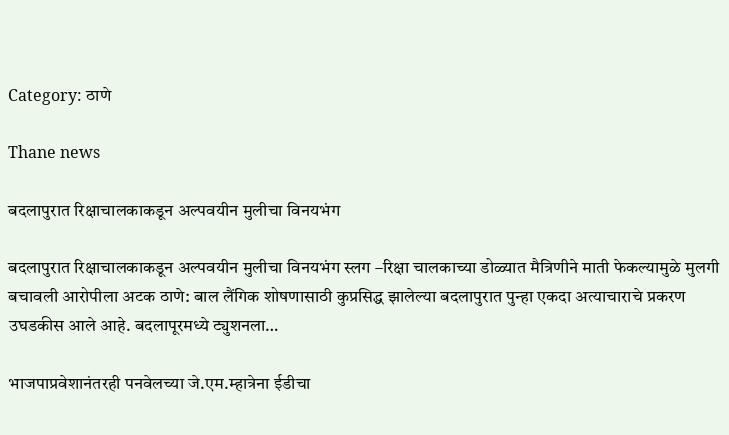Category: ठाणे

Thane news

बदलापुरात रिक्षाचालकाकडून अल्पवयीन मुलीचा विनयभंग

बदलापुरात रिक्षाचालकाकडून अल्पवयीन मुलीचा विनयभंग स्लग –रिक्षा चालकाच्या डोळ्यात मैत्रिणीने माती फेकल्यामुळे मुलगी बचावली आरोपीला अटक ठाणे: बाल लैंगिक शोषणासाठी कुप्रसिद्ध झालेल्या बदलापुरात पुन्हा एकदा अत्याचाराचे प्रकरण उघडकीस आले आहे. बदलापूरमध्ये ट्युशनला…

भाजपाप्रवेशानंतरही पनवेलच्या जे.एम.म्हात्रेना ईडीचा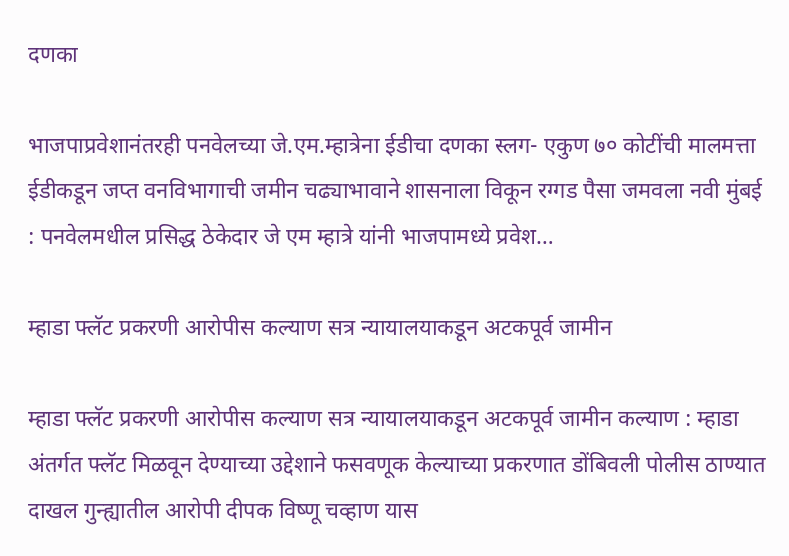दणका

भाजपाप्रवेशानंतरही पनवेलच्या जे.एम.म्हात्रेना ईडीचा दणका स्लग- एकुण ७० कोटींची मालमत्ता ईडीकडून जप्त वनविभागाची जमीन चढ्याभावाने शासनाला विकून रग्गड पैसा जमवला नवी मुंबई : पनवेलमधील प्रसिद्ध ठेकेदार जे एम म्हात्रे यांनी भाजपामध्ये प्रवेश…

म्हाडा फ्लॅट प्रकरणी आरोपीस कल्याण सत्र न्यायालयाकडून अटकपूर्व जामीन

म्हाडा फ्लॅट प्रकरणी आरोपीस कल्याण सत्र न्यायालयाकडून अटकपूर्व जामीन कल्याण : म्हाडा अंतर्गत फ्लॅट मिळवून देण्याच्या उद्देशाने फसवणूक केल्याच्या प्रकरणात डोंबिवली पोलीस ठाण्यात दाखल गुन्ह्यातील आरोपी दीपक विष्णू चव्हाण यास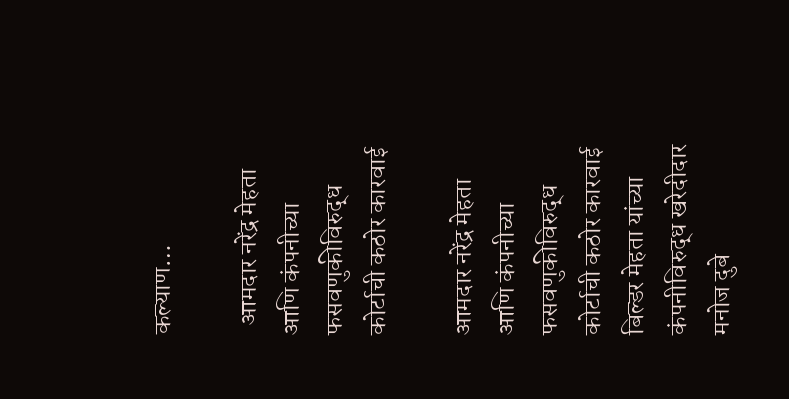कल्याण…

  आमदार नरेंद्र मेहता आणि कंपनीच्या फसवणुकीविरुद्ध कोर्टाची कठोर कारवाई

आमदार नरेंद्र मेहता आणि कंपनीच्या फसवणुकीविरुद्ध कोर्टाची कठोर कारवाई बिल्डर मेहता यांच्या कंपनीविरुद्ध खरेदीदार मनोज दुबे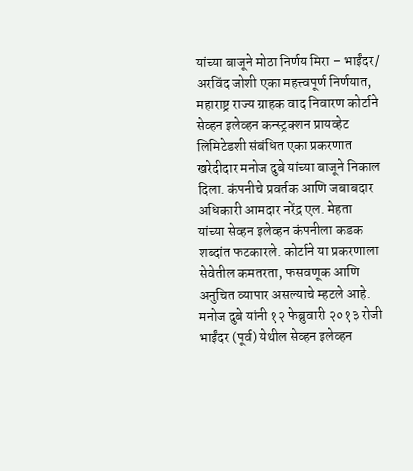यांच्या बाजूने मोठा निर्णय मिरा – भाईंदर/ अरविंद जोशी एका महत्त्वपूर्ण निर्णयात, महाराष्ट्र राज्य ग्राहक वाद निवारण कोर्टाने सेव्हन इलेव्हन कन्स्ट्रक्शन प्रायव्हेट लिमिटेडशी संबंधित एका प्रकरणात खरेदीदार मनोज दुबे यांच्या बाजूने निकाल दिला. कंपनीचे प्रवर्तक आणि जबाबदार अधिकारी आमदार नरेंद्र एल. मेहता यांच्या सेव्हन इलेव्हन कंपनीला कडक शब्दांत फटकारले. कोर्टाने या प्रकरणाला सेवेतील कमतरता, फसवणूक आणि अनुचित व्यापार असल्याचे म्हटले आहे. मनोज दुबे यांनी १२ फेब्रुवारी २०१३ रोजी भाईंदर (पूर्व) येथील सेव्हन इलेव्हन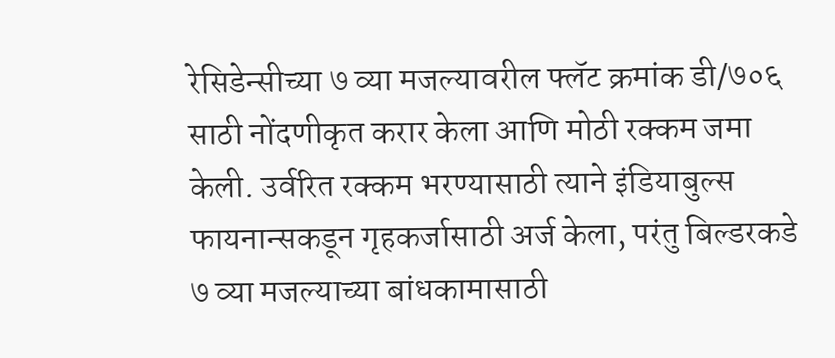रेसिडेन्सीच्या ७ व्या मजल्यावरील फ्लॅट क्रमांक डी/७०६ साठी नोंदणीकृत करार केला आणि मोठी रक्कम जमा केली. उर्वरित रक्कम भरण्यासाठी त्याने इंडियाबुल्स फायनान्सकडून गृहकर्जासाठी अर्ज केला, परंतु बिल्डरकडे ७ व्या मजल्याच्या बांधकामासाठी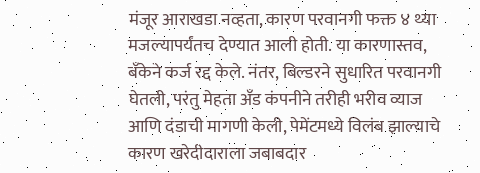मंजूर आराखडा नव्हता, कारण परवानगी फक्त ४ थ्या मजल्यापर्यंतच देण्यात आली होती. या कारणास्तव, बँकेने कर्ज रद्द केले. नंतर, बिल्डरने सुधारित परवानगी घेतली, परंतु मेहता अँड कंपनीने तरीही भरीव व्याज आणि दंडाची मागणी केली, पेमेंटमध्ये विलंब झाल्याचे कारण खरेदीदाराला जबाबदार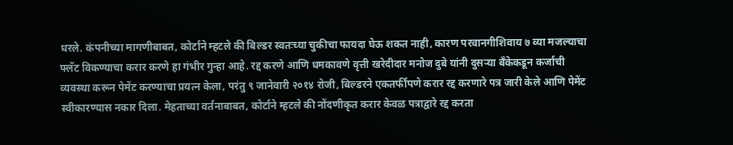धरले. कंपनीच्या मागणीबाबत, कोर्टाने म्हटले की बिल्डर स्वतःच्या चुकीचा फायदा घेऊ शकत नाही, कारण परवानगीशिवाय ७ व्या मजल्याचा फ्लॅट विकण्याचा करार करणे हा गंभीर गुन्हा आहे. रद्द करणे आणि धमकावणे वृत्ती खरेदीदार मनोज दुबे यांनी दुसऱ्या बँकेकडून कर्जाची व्यवस्था करून पेमेंट करण्याचा प्रयत्न केला, परंतु ९ जानेवारी २०१४ रोजी, बिल्डरने एकतर्फीपणे करार रद्द करणारे पत्र जारी केले आणि पेमेंट स्वीकारण्यास नकार दिला. मेहताच्या वर्तनाबाबत, कोर्टाने म्हटले की नोंदणीकृत करार केवळ पत्राद्वारे रद्द करता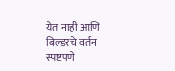येत नाही आणि बिल्डरचे वर्तन स्पष्टपणे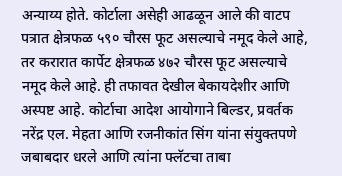अन्याय्य होते. कोर्टाला असेही आढळून आले की वाटप पत्रात क्षेत्रफळ ५९० चौरस फूट असल्याचे नमूद केले आहे, तर करारात कार्पेट क्षेत्रफळ ४७२ चौरस फूट असल्याचे नमूद केले आहे. ही तफावत देखील बेकायदेशीर आणि अस्पष्ट आहे. कोर्टाचा आदेश आयोगाने बिल्डर, प्रवर्तक नरेंद्र एल. मेहता आणि रजनीकांत सिंग यांना संयुक्तपणे जबाबदार धरले आणि त्यांना फ्लॅटचा ताबा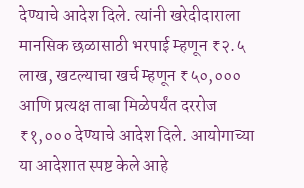देण्याचे आदेश दिले. त्यांनी खरेदीदाराला मानसिक छळासाठी भरपाई म्हणून ₹२.५ लाख, खटल्याचा खर्च म्हणून ₹५०,००० आणि प्रत्यक्ष ताबा मिळेपर्यंत दररोज ₹१,००० देण्याचे आदेश दिले. आयोगाच्या या आदेशात स्पष्ट केले आहे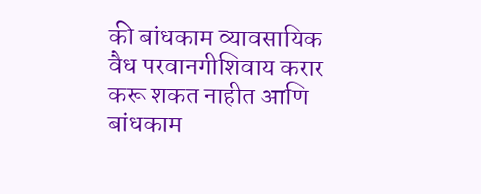की बांधकाम व्यावसायिक वैध परवानगीशिवाय करार करू शकत नाहीत आणि बांधकाम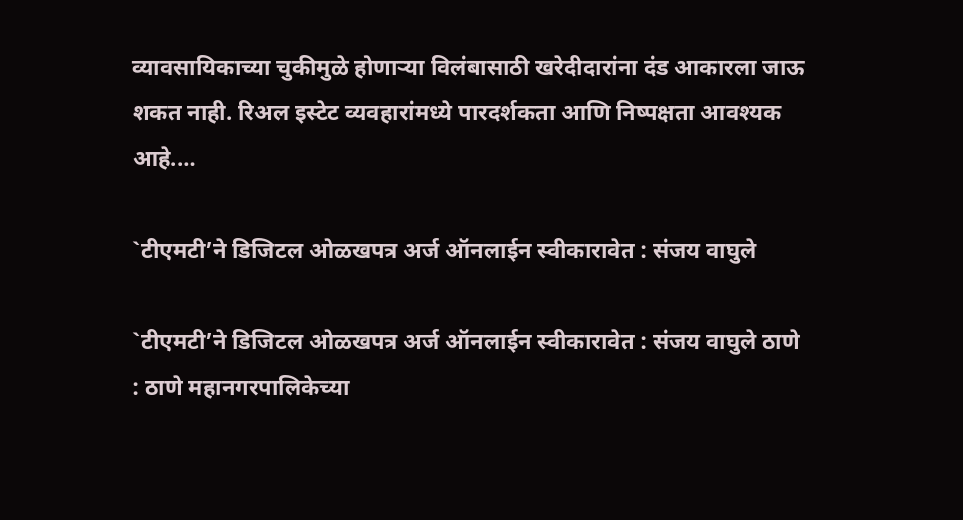व्यावसायिकाच्या चुकीमुळे होणाऱ्या विलंबासाठी खरेदीदारांना दंड आकारला जाऊ शकत नाही. रिअल इस्टेट व्यवहारांमध्ये पारदर्शकता आणि निष्पक्षता आवश्यक आहे.…

`टीएमटी’ने डिजिटल ओळखपत्र अर्ज ऑनलाईन स्वीकारावेत : संजय वाघुले

`टीएमटी’ने डिजिटल ओळखपत्र अर्ज ऑनलाईन स्वीकारावेत : संजय वाघुले ठाणे : ठाणे महानगरपालिकेच्या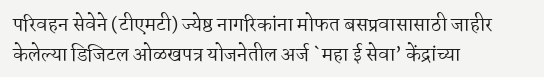परिवहन सेवेने (टीएमटी) ज्येष्ठ नागरिकांना मोफत बसप्रवासासाठी जाहीर केलेल्या डिजिटल ओळखपत्र योजनेतील अर्ज `महा ई सेवा’ केंद्रांच्या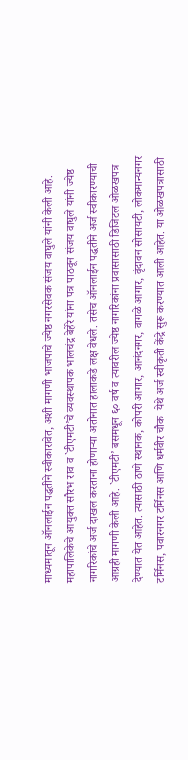माध्यमातून ऑनलाईन पद्धतीने स्वीकारावेत, अशी मागणी भाजपाचे ज्येष्ठ नगरसेवक संजय वाघुले यांनी केली आहे. महापालिकेचे आयुक्त सौरभ राव व `टीएमटी’चे व्यवस्थापक भालचंद्र बेहेरे यांना पत्र पाठवून संजय वाघुले यांनी ज्येष्ठ नागरिकांचे अर्ज दाखल करताना होणाऱ्या अतोनात हालाकडे लक्ष वेधले. तसेच ऑनलाईन पद्धतीने अर्ज स्वीकारण्याची आग्रही मागणी केली आहे. `टीएमटी’ बसमधून ६० वर्ष व त्यावरील ज्येष्ठ नागरिकांना प्रवासासाठी डिजिटल ओळखपत्र देण्यात येत आहेत. त्यासाठी ठाणे स्थानक, कोपरी आगार, आनंदनगर, वागळे आगार, वृंदावन सोसायटी, लोकमान्यनगर टर्मिनस, पवारनगर टर्मिनस आणि धर्मवीर चौक  येथे अर्ज स्वीकृती केंद्रे सुरू करण्यात आली आहेत. या ओळखपत्रासाठी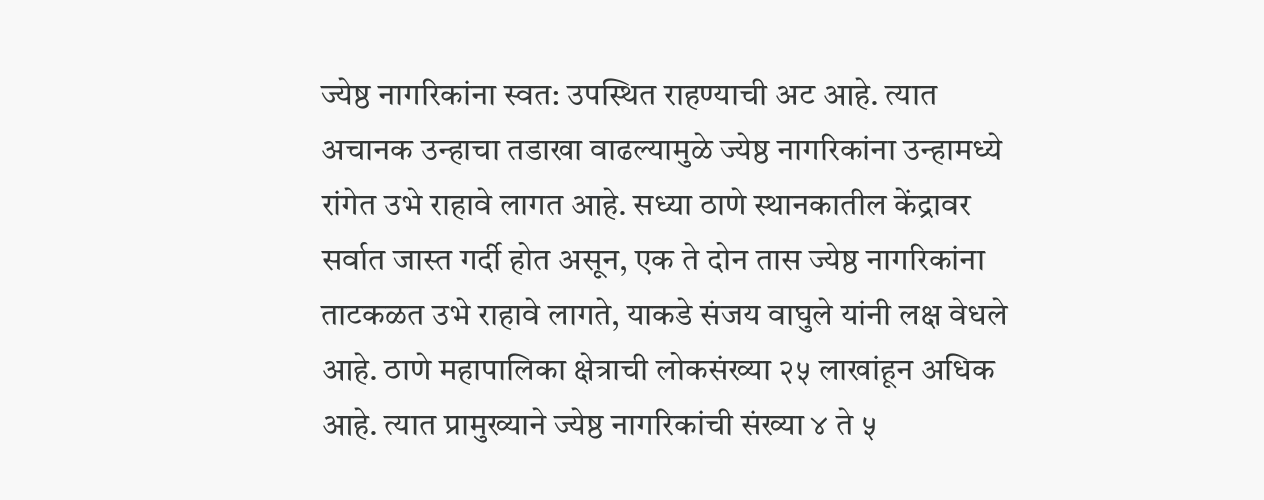ज्येष्ठ नागरिकांना स्वत: उपस्थित राहण्याची अट आहे. त्यात अचानक उन्हाचा तडाखा वाढल्यामुळे ज्येष्ठ नागरिकांना उन्हामध्ये रांगेत उभे राहावे लागत आहे. सध्या ठाणे स्थानकातील केंद्रावर सर्वात जास्त गर्दी होत असून, एक ते दोन तास ज्येष्ठ नागरिकांना ताटकळत उभे राहावे लागते, याकडे संजय वाघुले यांनी लक्ष वेधले आहे. ठाणे महापालिका क्षेत्राची लोकसंख्या २५ लाखांहून अधिक आहे. त्यात प्रामुख्याने ज्येष्ठ नागरिकांची संख्या ४ ते ५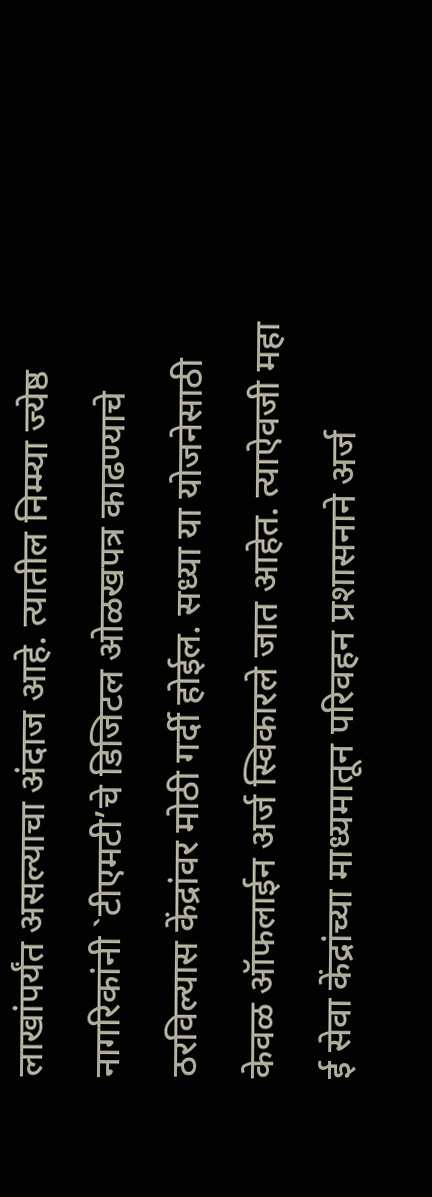लाखांपर्यंत असल्याचा अंदाज आहे. त्यातील निम्म्या ज्येष्ठ नागरिकांनी `टीएमटी’चे डिजिटल ओळखपत्र काढण्याचे ठरविल्यास केंद्रांवर मोठी गर्दी होईल. सध्या या योजनेसाठी केवळ ऑफलाईन अर्ज स्विकारले जात आहेत. त्याऐवजी महा ई सेवा केंद्रांच्या माध्यमातून परिवहन प्रशासनाने अर्ज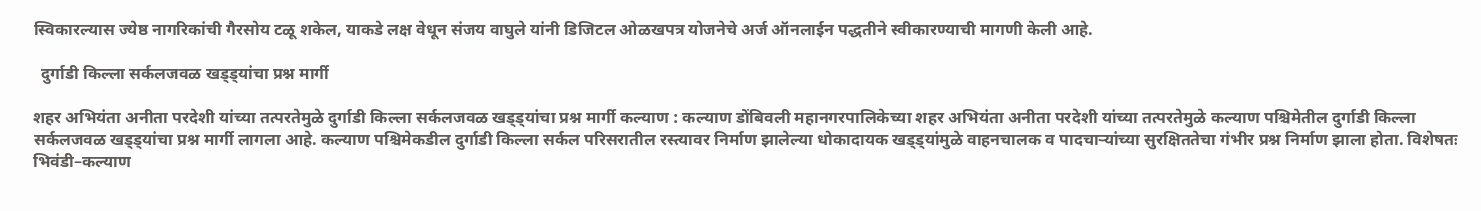स्विकारल्यास ज्येष्ठ नागरिकांची गैरसोय टळू शकेल, याकडे लक्ष वेधून संजय वाघुले यांनी डिजिटल ओळखपत्र योजनेचे अर्ज ऑनलाईन पद्धतीने स्वीकारण्याची मागणी केली आहे.

  दुर्गाडी किल्ला सर्कलजवळ खड्ड्यांचा प्रश्न मार्गी

शहर अभियंता अनीता परदेशी यांच्या तत्परतेमुळे दुर्गाडी किल्ला सर्कलजवळ खड्ड्यांचा प्रश्न मार्गी कल्याण : कल्याण डोंबिवली महानगरपालिकेच्या शहर अभियंता अनीता परदेशी यांच्या तत्परतेमुळे कल्याण पश्चिमेतील दुर्गाडी किल्ला सर्कलजवळ खड्ड्यांचा प्रश्न मार्गी लागला आहे. कल्याण पश्चिमेकडील दुर्गाडी किल्ला सर्कल परिसरातील रस्त्यावर निर्माण झालेल्या धोकादायक खड्ड्यांमुळे वाहनचालक व पादचाऱ्यांच्या सुरक्षिततेचा गंभीर प्रश्न निर्माण झाला होता. विशेषतः भिवंडी–कल्याण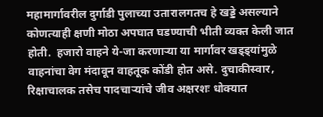महामार्गावरील दुर्गाडी पुलाच्या उतारालगतच हे खड्डे असल्याने कोणत्याही क्षणी मोठा अपघात घडण्याची भीती व्यक्त केली जात होती.  हजारो वाहने ये-जा करणाऱ्या या मार्गावर खड्ड्यांमुळे वाहनांचा वेग मंदावून वाहतूक कोंडी होत असे. दुचाकीस्वार, रिक्षाचालक तसेच पादचाऱ्यांचे जीव अक्षरशः धोक्यात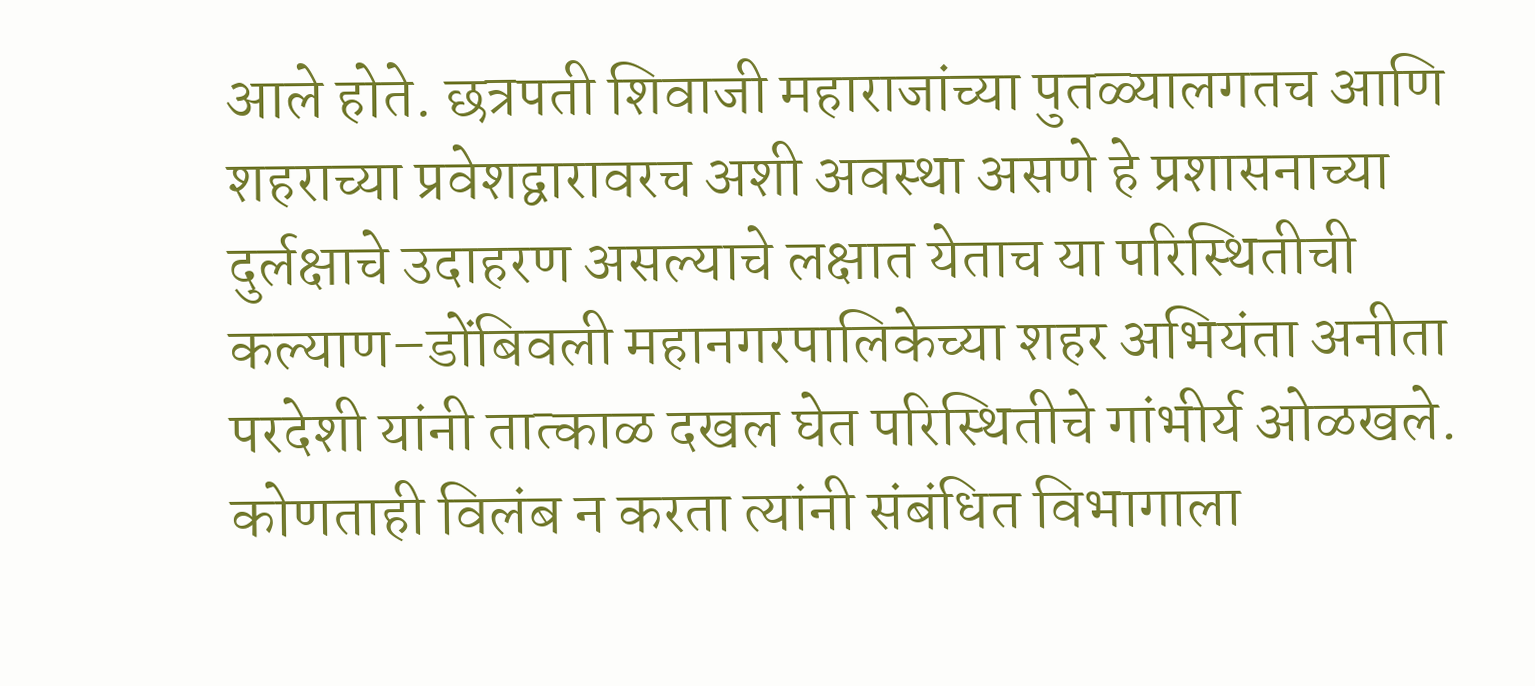आले होते. छत्रपती शिवाजी महाराजांच्या पुतळ्यालगतच आणि शहराच्या प्रवेशद्वारावरच अशी अवस्था असणे हे प्रशासनाच्या दुर्लक्षाचे उदाहरण असल्याचे लक्षात येताच या परिस्थितीची कल्याण–डोंबिवली महानगरपालिकेच्या शहर अभियंता अनीता परदेशी यांनी तात्काळ दखल घेत परिस्थितीचे गांभीर्य ओळखले. कोणताही विलंब न करता त्यांनी संबंधित विभागाला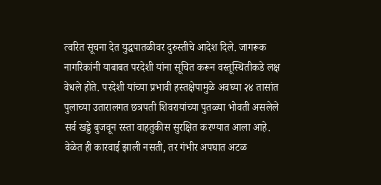त्वरित सूचना देत युद्धपातळीवर दुरुस्तीचे आदेश दिले. जागरूक नागरिकांनी याबाबत परदेशी यांना सूचित करून वस्तूस्थितीकडे लक्ष वेधले होते. परदेशी यांच्या प्रभावी हस्तक्षेपामुळे अवघ्या २४ तासांत पुलाच्या उतारालगत छत्रपती शिवरायांच्या पुतळ्या भोवती असलेले सर्व खड्डे बुजवून रस्ता वाहतुकीस सुरक्षित करण्यात आला आहे. वेळेत ही कारवाई झाली नसती, तर गंभीर अपघात अटळ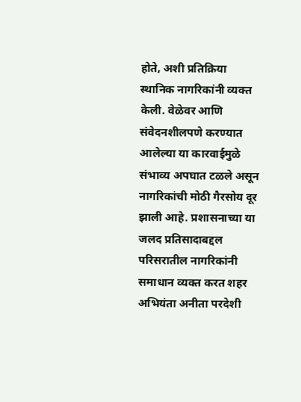होते, अशी प्रतिक्रिया स्थानिक नागरिकांनी व्यक्त केली. वेळेवर आणि संवेदनशीलपणे करण्यात आलेल्या या कारवाईमुळे संभाव्य अपघात टळले असून नागरिकांची मोठी गैरसोय दूर झाली आहे. प्रशासनाच्या या जलद प्रतिसादाबद्दल परिसरातील नागरिकांनी समाधान व्यक्त करत शहर अभियंता अनीता परदेशी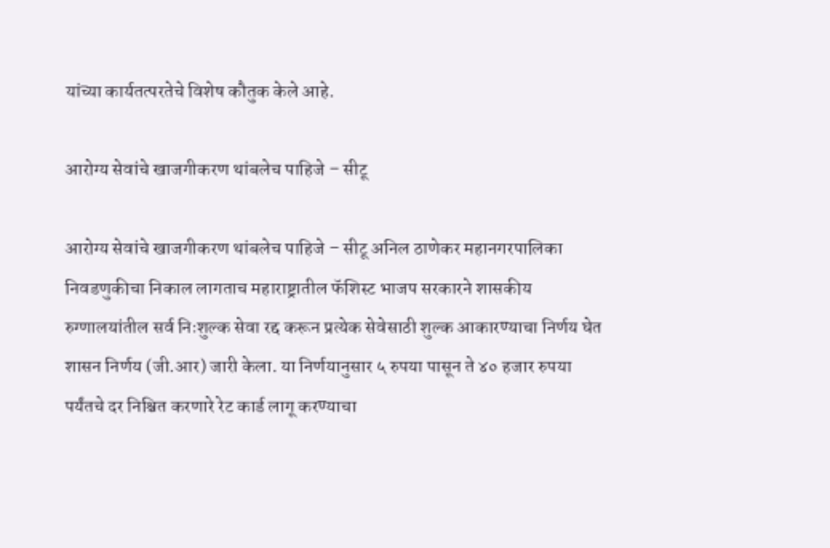यांच्या कार्यतत्परतेचे विशेष कौतुक केले आहे.

आरोग्य सेवांचे खाजगीकरण थांबलेच पाहिजे – सीटू

आरोग्य सेवांचे खाजगीकरण थांबलेच पाहिजे – सीटू अनिल ठाणेकर महानगरपालिका निवडणुकीचा निकाल लागताच महाराष्ट्रातील फॅशिस्ट भाजप सरकारने शासकीय रुग्णालयांतील सर्व निःशुल्क सेवा रद्द करून प्रत्येक सेवेसाठी शुल्क आकारण्याचा निर्णय घेत शासन निर्णय (जी.आर) जारी केला. या निर्णयानुसार ५ रुपया पासून ते ४० हजार रुपया पर्यंतचे दर निश्चित करणारे रेट कार्ड लागू करण्याचा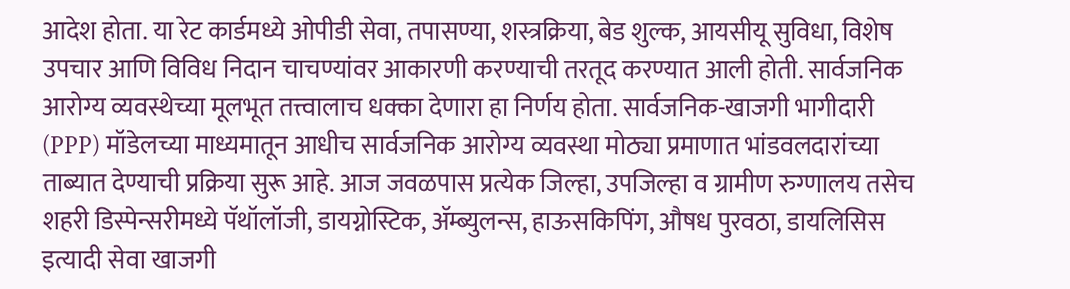आदेश होता. या रेट कार्डमध्ये ओपीडी सेवा, तपासण्या, शस्त्रक्रिया, बेड शुल्क, आयसीयू सुविधा, विशेष उपचार आणि विविध निदान चाचण्यांवर आकारणी करण्याची तरतूद करण्यात आली होती. सार्वजनिक आरोग्य व्यवस्थेच्या मूलभूत तत्त्वालाच धक्का देणारा हा निर्णय होता. सार्वजनिक-खाजगी भागीदारी (PPP) मॉडेलच्या माध्यमातून आधीच सार्वजनिक आरोग्य व्यवस्था मोठ्या प्रमाणात भांडवलदारांच्या ताब्यात देण्याची प्रक्रिया सुरू आहे. आज जवळपास प्रत्येक जिल्हा, उपजिल्हा व ग्रामीण रुग्णालय तसेच शहरी डिस्पेन्सरीमध्ये पॅथॉलॉजी, डायग्नोस्टिक, ॲम्ब्युलन्स, हाऊसकिपिंग, औषध पुरवठा, डायलिसिस इत्यादी सेवा खाजगी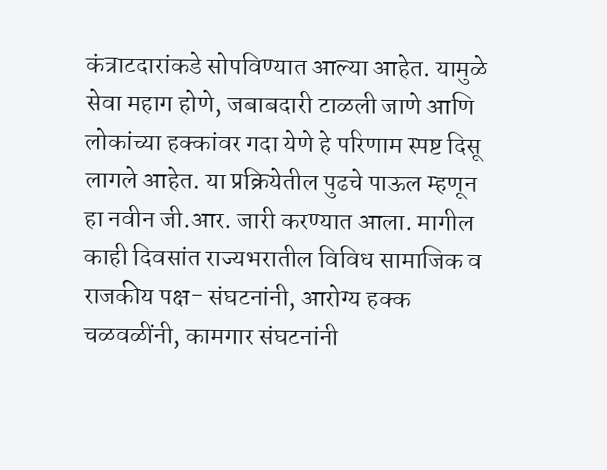कंत्राटदारांकडे सोपविण्यात आल्या आहेत. यामुळे सेवा महाग होणे, जबाबदारी टाळली जाणे आणि लोकांच्या हक्कांवर गदा येणे हे परिणाम स्पष्ट दिसू लागले आहेत. या प्रक्रियेतील पुढचे पाऊल म्हणून हा नवीन जी.आर. जारी करण्यात आला. मागील काही दिवसांत राज्यभरातील विविध सामाजिक व राजकीय पक्ष- संघटनांनी, आरोग्य हक्क चळवळींनी, कामगार संघटनांनी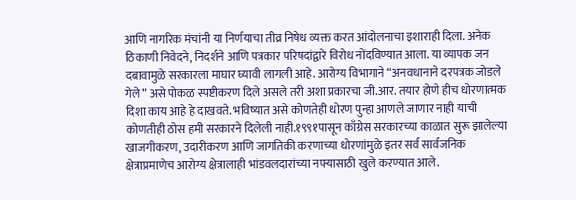आणि नागरिक मंचांनी या निर्णयाचा तीव्र निषेध व्यक्त करत आंदोलनाचा इशाराही दिला. अनेक ठिकाणी निवेदने, निदर्शने आणि पत्रकार परिषदांद्वारे विरोध नोंदविण्यात आला. या व्यापक जन दबावामुळे सरकारला माघार घ्यावी लागली आहे. आरोग्य विभागाने “अनवधानाने दरपत्रक जोडले गेले” असे पोकळ स्पष्टीकरण दिले असले तरी अशा प्रकारचा जी.आर. तयार होणे हीच धोरणात्मक दिशा काय आहे हे दाखवते. भविष्यात असे कोणतेही धोरण पुन्हा आणले जाणार नाही याची कोणतीही ठोस हमी सरकारने दिलेली नाही.१९९१पासून काँग्रेस सरकारच्या काळात सुरू झालेल्या खाजगीकरण, उदारीकरण आणि जागतिकी करणाच्या धोरणांमुळे इतर सर्व सार्वजनिक क्षेत्राप्रमाणेच आरोग्य क्षेत्रालाही भांडवलदारांच्या नफ्यासाठी खुले करण्यात आले.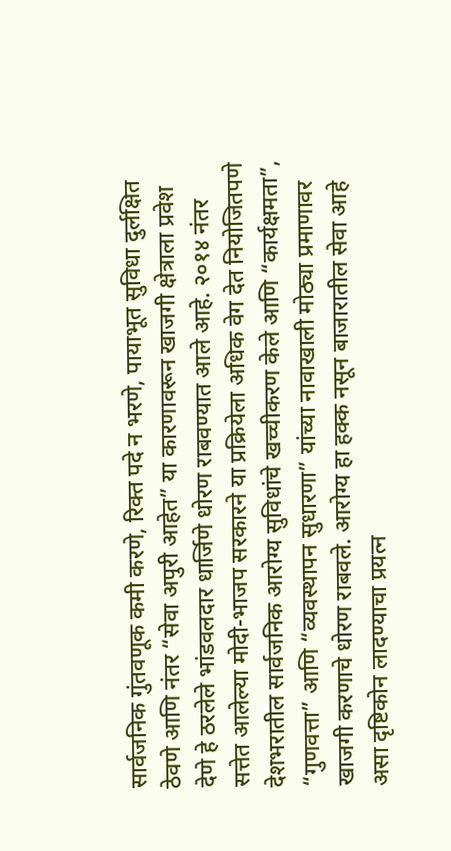सार्वजनिक गुंतवणूक कमी करणे, रिक्त पदे न भरणे, पायाभूत सुविधा दुर्लक्षित ठेवणे आणि नंतर “सेवा अपुरी आहेत” या कारणावरून खाजगी क्षेत्राला प्रवेश देणे हे ठरलेले भांडवलदार धार्जिणे धोरण राबवण्यात आले आहे. २०१४ नंतर सत्तेत आलेल्या मोदी-भाजप सरकारने या प्रक्रियेला अधिक वेग देत नियोजितपणे देशभरातील सार्वजनिक आरोग्य सुविधांचे खच्चीकरण केले आणि “कार्यक्षमता”, “गुणवत्ता” आणि “व्यवस्थापन सुधारणा” यांच्या नावाखाली मोठ्या प्रमाणावर खाजगी करणाचे धोरण राबवले. आरोग्य हा हक्क नसून बाजारातील सेवा आहे असा दृष्टिकोन लादण्याचा प्रयत्न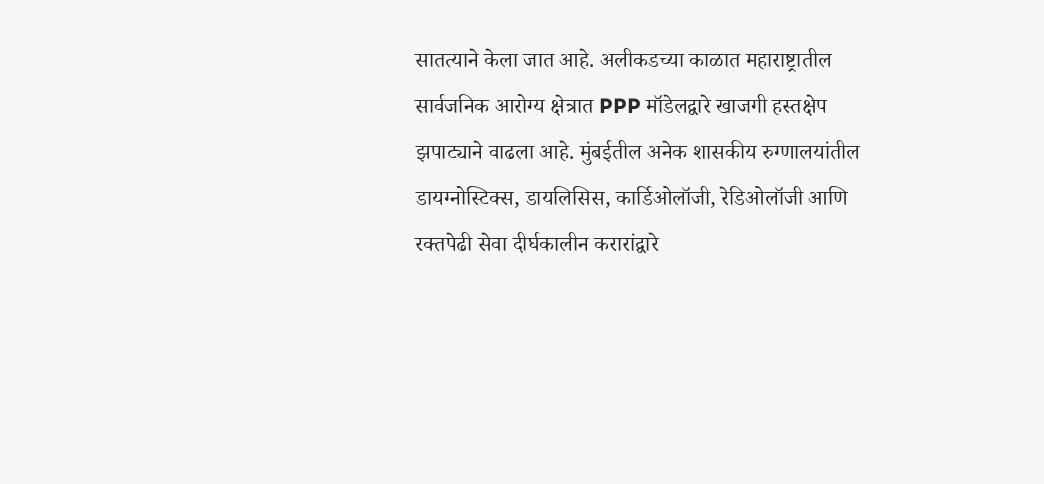सातत्याने केला जात आहे. अलीकडच्या काळात महाराष्ट्रातील सार्वजनिक आरोग्य क्षेत्रात PPP मॉडेलद्वारे खाजगी हस्तक्षेप झपाट्याने वाढला आहे. मुंबईतील अनेक शासकीय रुग्णालयांतील डायग्नोस्टिक्स, डायलिसिस, कार्डिओलॉजी, रेडिओलॉजी आणि रक्तपेढी सेवा दीर्घकालीन करारांद्वारे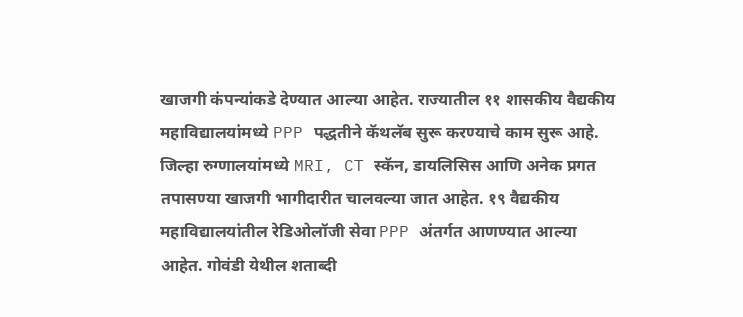खाजगी कंपन्यांकडे देण्यात आल्या आहेत. राज्यातील ११ शासकीय वैद्यकीय महाविद्यालयांमध्ये PPP पद्धतीने कॅथलॅब सुरू करण्याचे काम सुरू आहे. जिल्हा रुग्णालयांमध्ये MRI, CT स्कॅन, डायलिसिस आणि अनेक प्रगत तपासण्या खाजगी भागीदारीत चालवल्या जात आहेत. १९ वैद्यकीय महाविद्यालयांतील रेडिओलॉजी सेवा PPP अंतर्गत आणण्यात आल्या आहेत. गोवंडी येथील शताब्दी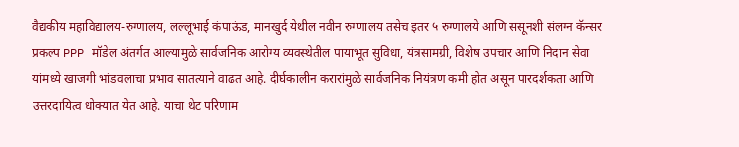वैद्यकीय महाविद्यालय-रुग्णालय, लल्लूभाई कंपाऊंड, मानखुर्द येथील नवीन रुग्णालय तसेच इतर ५ रुग्णालये आणि ससूनशी संलग्न कॅन्सर प्रकल्प PPP मॉडेल अंतर्गत आल्यामुळे सार्वजनिक आरोग्य व्यवस्थेतील पायाभूत सुविधा, यंत्रसामग्री, विशेष उपचार आणि निदान सेवा यांमध्ये खाजगी भांडवलाचा प्रभाव सातत्याने वाढत आहे. दीर्घकालीन करारांमुळे सार्वजनिक नियंत्रण कमी होत असून पारदर्शकता आणि उत्तरदायित्व धोक्यात येत आहे. याचा थेट परिणाम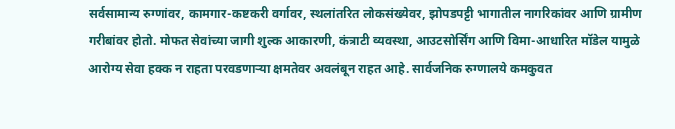सर्वसामान्य रुग्णांवर, कामगार-कष्टकरी वर्गावर, स्थलांतरित लोकसंख्येवर, झोपडपट्टी भागातील नागरिकांवर आणि ग्रामीण गरीबांवर होतो. मोफत सेवांच्या जागी शुल्क आकारणी, कंत्राटी व्यवस्था, आउटसोर्सिंग आणि विमा-आधारित मॉडेल यामुळे आरोग्य सेवा हक्क न राहता परवडणाऱ्या क्षमतेवर अवलंबून राहत आहे. सार्वजनिक रुग्णालये कमकुवत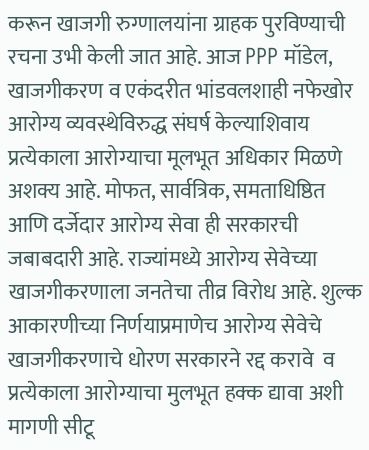करून खाजगी रुग्णालयांना ग्राहक पुरविण्याची रचना उभी केली जात आहे. आज PPP मॉडेल, खाजगीकरण व एकंदरीत भांडवलशाही नफेखोर आरोग्य व्यवस्थेविरुद्ध संघर्ष केल्याशिवाय प्रत्येकाला आरोग्याचा मूलभूत अधिकार मिळणे अशक्य आहे. मोफत, सार्वत्रिक, समताधिष्ठित आणि दर्जेदार आरोग्य सेवा ही सरकारची जबाबदारी आहे. राज्यांमध्ये आरोग्य सेवेच्या खाजगीकरणाला जनतेचा तीव्र विरोध आहे. शुल्क आकारणीच्या निर्णयाप्रमाणेच आरोग्य सेवेचे खाजगीकरणाचे धोरण सरकारने रद्द करावे  व  प्रत्येकाला आरोग्याचा मुलभूत हक्क द्यावा अशी मागणी सीटू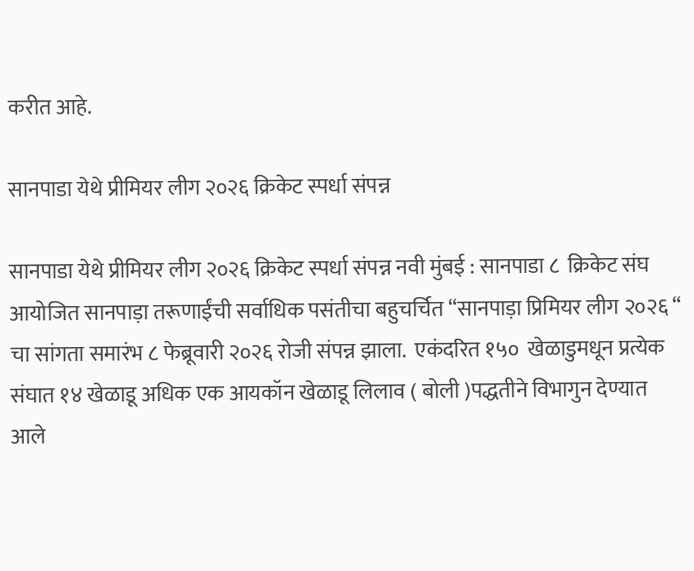करीत आहे.

सानपाडा येथे प्रीमियर लीग २०२६ क्रिकेट स्पर्धा संपन्न

सानपाडा येथे प्रीमियर लीग २०२६ क्रिकेट स्पर्धा संपन्न नवी मुंबई : सानपाडा ८  क्रिकेट संघ आयोजित सानपाड़ा तरूणाईंची सर्वाधिक पसंतीचा बहुचर्चित “सानपाड़ा प्रिमियर लीग २०२६ “  चा सांगता समारंभ ८ फेब्रूवारी २०२६ रोजी संपन्न झाला.  एकंदरित १५०  खेळाडुमधून प्रत्येक संघात १४ खेळाडू अधिक एक आयकॉन खेळाडू लिलाव ( बोली )पद्धतीने विभागुन देण्यात आले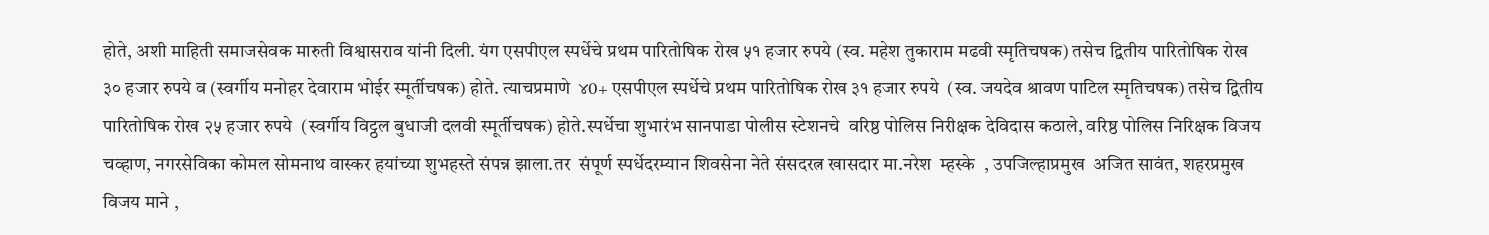होते, अशी माहिती समाजसेवक मारुती विश्वासराव यांनी दिली. यंग एसपीएल स्पर्धेचे प्रथम पारितोषिक रोख ५१ हजार रुपये (स्व. महेश तुकाराम मढवी स्मृतिचषक) तसेच द्वितीय पारितोषिक रोख ३० हजार रुपये व (स्वर्गीय मनोहर देवाराम भोईर स्मूर्तीचषक) होते. त्याचप्रमाणे  ४0+ एसपीएल स्पर्धेचे प्रथम पारितोषिक रोख ३१ हजार रुपये  (स्व. जयदेव श्रावण पाटिल स्मृतिचषक) तसेच द्वितीय पारितोषिक रोख २५ हजार रुपये  (स्वर्गीय विट्ठल बुधाजी दलवी स्मूर्तीचषक) होते.स्पर्धेचा शुभारंभ सानपाडा पोलीस स्टेशनचे  वरिष्ठ पोलिस निरीक्षक देविदास कठाले, वरिष्ठ पोलिस निरिक्षक विजय चव्हाण, नगरसेविका कोमल सोमनाथ वास्कर हयांच्या शुभहस्ते संपन्न झाला.तर  संपूर्ण स्पर्धेदरम्यान शिवसेना नेते संसदरत्न खासदार मा.नरेश  म्हस्के  , उपजिल्हाप्रमुख  अजित सावंत, शहरप्रमुख  विजय माने ,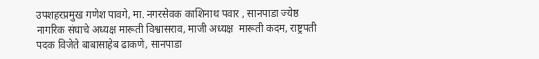उपशहरप्रमुख गणेश पावगे, मा. नगरसेवक काशिनाथ पवार , सानपाडा ज्येष्ठ नागरिक संघाचे अध्यक्ष मारूती विश्वासराव, माजी अध्यक्ष  मारूती कदम, राष्ट्रपती पदक विजेते बाबासाहेब ढाकणे, सानपाडा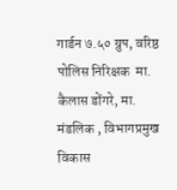गार्डन ७.५० ग्रुप, वरिष्ठ पोलिस निरिक्षक  मा. कैलास डोंगरे, मा. मंडलिक , विभागप्रमुख विकास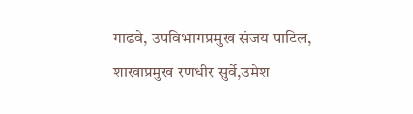गाढवे, उपविभागप्रमुख संजय पाटिल, शाखाप्रमुख रणधीर सुर्वे,उमेश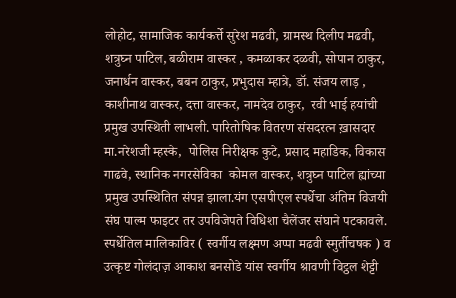लोहोट, सामाजिक कार्यकर्त्ते सुरेश मढवी, ग्रामस्थ दिलीप मढवी, शत्रुघ्न पाटिल, बळीराम वास्कर , कमळाकर दळवी, सोपान ठाकुर, जनार्धन वास्कर, बबन ठाकुर, प्रभुदास म्हात्रे, डॉ. संजय लाड़ ,  काशीनाथ वास्कर, दत्ता वास्कर, नामदेव ठाकुर,  रवी भाई हयांची प्रमुख उपस्थिती लाभली. पारितोषिक वितरण संसदरत्न ख़ासदार मा.नरेशजी म्हस्के,  पोलिस निरीक्षक कुटे, प्रसाद महाडिक, विकास गाढवे, स्थानिक नगरसेविका  कोमल वास्कर, शत्रुघ्न पाटिल ह्यांच्या प्रमुख उपस्थितित संपन्न झाला.यंग एसपीएल स्पर्धेचा अंतिम विजयी संघ पाल्म फाइटर तर उपविजेपते विधिशा चैलेंजर संघाने पटकावले.  स्पर्धेतिल मालिकाविर ( स्वर्गीय लक्ष्मण अप्पा मढवी स्मुर्तीचषक ) व उत्कृष्ट गोलंदाज़ आकाश बनसोडे यांस स्वर्गीय श्रावणी विट्ठल शेट्टी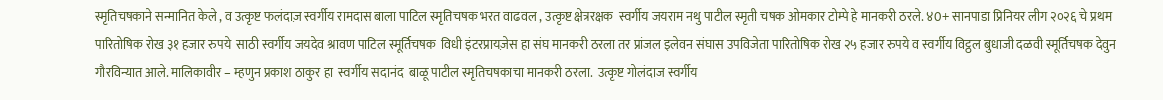स्मृतिचषकाने सन्मानित केले , व उत्कृष्ट फलंदाज़ स्वर्गीय रामदास बाला पाटिल स्मृतिचषक भरत वाढवल , उत्कृष्ट क्षेत्ररक्षक  स्वर्गीय जयराम नथु पाटील स्मृती चषक ओमकार टोम्पे हे मानकरी ठरले. ४0+ सानपाडा प्रिनियर लीग २०२६ चे प्रथम पारितोषिक रोख ३१ हजार रुपये  साठी स्वर्गीय जयदेव श्रावण पाटिल स्मूर्तिचषक  विधी इंटरप्रायज़ेस हा संघ मानकरी ठरला तर प्रांजल इलेवन संघास उपविजेता पारितोषिक रोख २५ हजार रुपये व स्वर्गीय विट्ठल बुधाजी दळवी स्मूर्तिचषक देवुन गौरविन्यात आले. मालिकावीर – म्हणुन प्रकाश ठाकुर हा  स्वर्गीय सदानंद  बाळू पाटील स्मृतिचषकाचा मानकरी ठरला.  उत्कृष्ट गोलंदाज स्वर्गीय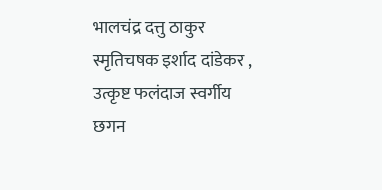भालचंद्र दत्तु ठाकुर स्मृतिचषक इर्शाद दांडेकर , उत्कृष्ट फलंदाज स्वर्गीय छगन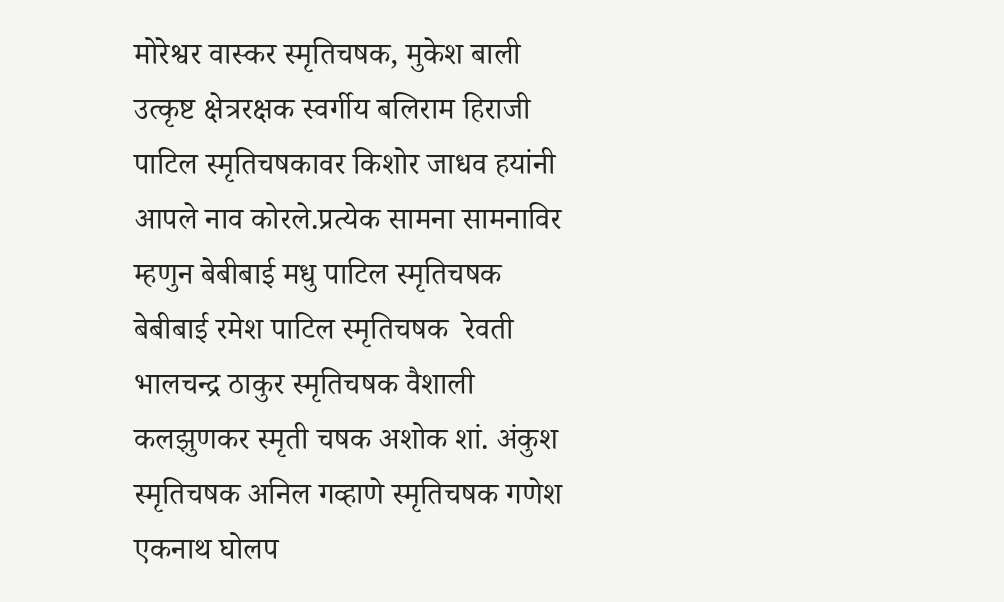मोरेश्वर वास्कर स्मृतिचषक, मुकेश बाली उत्कृष्ट क्षेत्ररक्षक स्वर्गीय बलिराम हिराजी पाटिल स्मृतिचषकावर किशोर जाधव हयांनी आपले नाव कोरले.प्रत्येक सामना सामनाविर  म्हणुन बेबीबाई मधु पाटिल स्मृतिचषक बेबीबाई रमेश पाटिल स्मृतिचषक  रेवती भालचन्द्र ठाकुर स्मृतिचषक वैशाली कलझुणकर स्मृती चषक अशोक शां. अंकुश स्मृतिचषक अनिल गव्हाणे स्मृतिचषक गणेश एकनाथ घोलप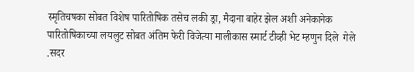स्मृतिचषका सोबत विशेष पारितोषिक तसेच लकी ड्रा, मैदाना बाहेर झेल अशी अनेकानेक पारितोषिकाच्या लयलुट सोबत अंतिम फेरी विजेत्या मालीकास स्मार्ट टीव्ही भेट म्हणुन दिले  गेले .सदर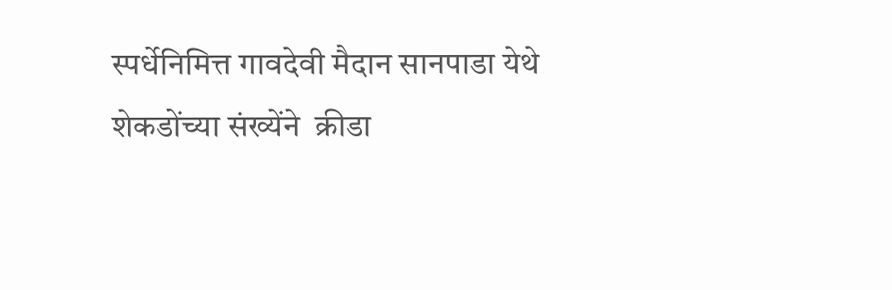स्पर्धेनिमित्त गावदेवी मैदान सानपाडा येथे शेकडोंच्या संख्येंने  क्रीडा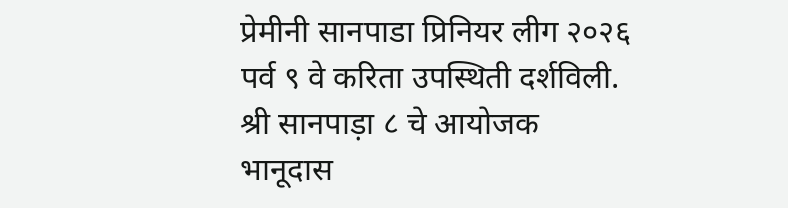प्रेमीनी सानपाडा प्रिनियर लीग २०२६ पर्व ९ वे करिता उपस्थिती दर्शविली. श्री सानपाड़ा ८ चे आयोजक  भानूदास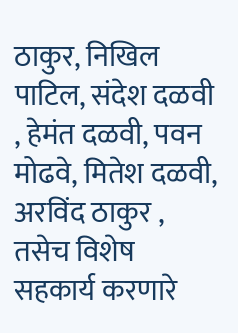ठाकुर, निखिल पाटिल, संदेश दळवी , हेमंत दळवी, पवन मोढवे, मितेश दळवी, अरविंद ठाकुर , तसेच विशेष सहकार्य करणारे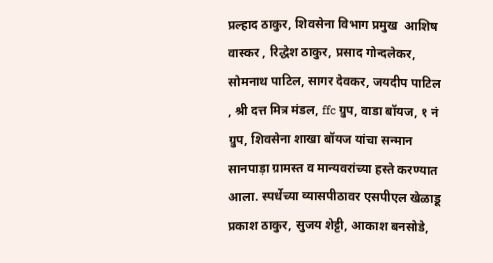प्रल्हाद ठाकुर, शिवसेना विभाग प्रमुख  आशिष वास्कर , रिद्धेश ठाकुर, प्रसाद गोन्दलेकर, सोमनाथ पाटिल, सागर देवकर, जयदीप पाटिल , श्री दत्त मित्र मंडल, ffc ग्रुप, वाडा बॉयज, १ नं ग्रुप, शिवसेना शाखा बॉयज यांचा सन्मान सानपाड़ा ग्रामस्त व मान्यवरांच्या हस्ते करण्यात आला. स्पर्धेच्या व्यासपीठावर एसपीएल खेळाडू प्रकाश ठाकुर, सुजय शेट्टी, आकाश बनसोडे,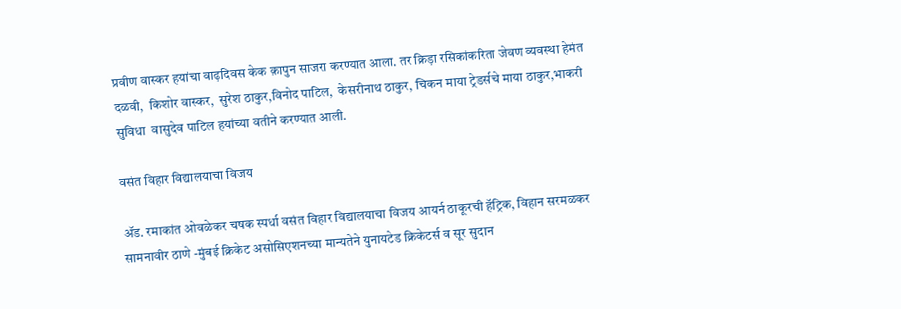प्रवीण वास्कर हयांचा वाढ़दिवस केक क़ापुन साजरा करण्यात आला. तर क्रिड़ा रसिकांकरिता जेवण व्यवस्था हेमंत  दळवी,  किशोर वास्कर,  सुरेश ठाकुर,विनोद पाटिल,  केसरीनाथ ठाकुर, चिकन माया ट्रेडर्सचे माया ठाकुर,भाकरी सुविधा  वासुदेव पाटिल हयांच्या वतीने करण्यात आली.

वसंत विहार विद्यालयाचा विजय

ॲड. रमाकांत ओवळेकर चषक स्पर्धा वसंत विहार विद्यालयाचा विजय आयर्न ठाकूरची हॅट्रिक, विहान सरमळकर सामनावीर ठाणे -मुंबई क्रिकेट असोसिएशनच्या मान्यतेने युनायटेड क्रिकेटर्स व सूर सुदान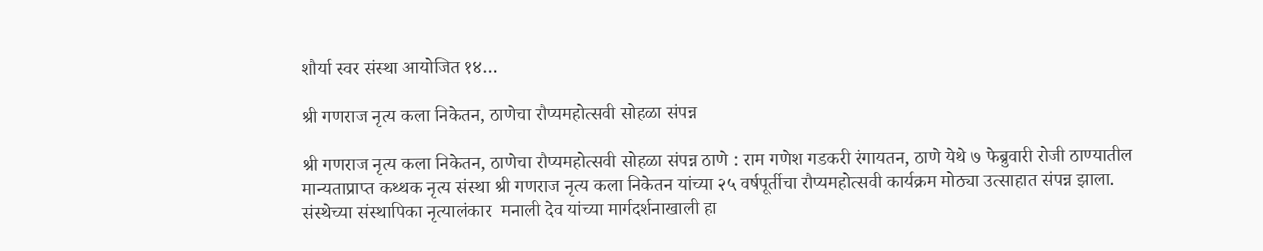शौर्या स्वर संस्था आयोजित १४…

श्री गणराज नृत्य कला निकेतन, ठाणेचा रौप्यमहोत्सवी सोहळा संपन्न

श्री गणराज नृत्य कला निकेतन, ठाणेचा रौप्यमहोत्सवी सोहळा संपन्न ठाणे : राम गणेश गडकरी रंगायतन, ठाणे येथे ७ फेब्रुवारी रोजी ठाण्यातील मान्यताप्राप्त कथ्थक नृत्य संस्था श्री गणराज नृत्य कला निकेतन यांच्या २५ वर्षपूर्तीचा रौप्यमहोत्सवी कार्यक्रम मोठ्या उत्साहात संपन्न झाला. संस्थेच्या संस्थापिका नृत्यालंकार  मनाली देव यांच्या मार्गदर्शनाखाली हा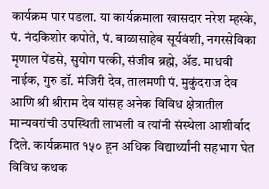कार्यक्रम पार पडला. या कार्यक्रमाला खासदार नरेश म्हस्के, पं. नंदकिशोर कपोते, पं. बाळासाहेब सूर्यवंशी, नगरसेविका मृणाल पेंडसे, सुयोग पत्की, संजीव ब्रह्मे, अ‍ॅड. माधवी नाईक, गुरु डॉ. मंजिरी देव, तालमणी पं. मुकुंदराज देव आणि श्री श्रीराम देव यांसह अनेक विविध क्षेत्रातील मान्यवरांची उपस्थिती लाभली व त्यांनी संस्थेला आशीर्वाद दिले. कार्यक्रमात १५० हून अधिक विद्यार्थ्यांनी सहभाग घेत विविध कथक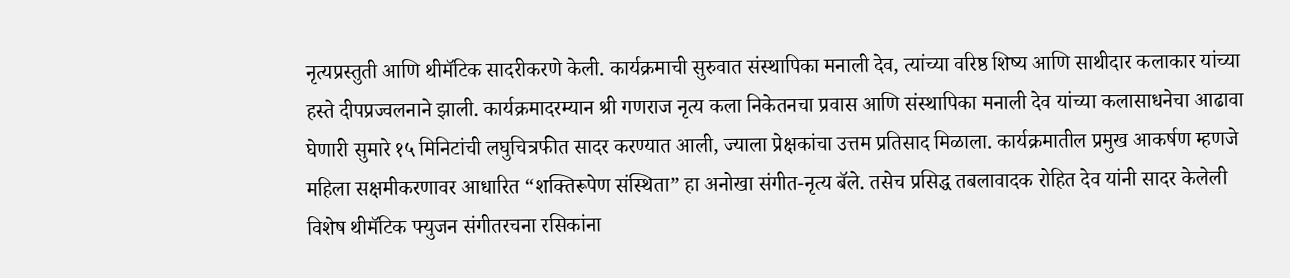नृत्यप्रस्तुती आणि थीमॅटिक सादरीकरणे केली. कार्यक्रमाची सुरुवात संस्थापिका मनाली देव, त्यांच्या वरिष्ठ शिष्य आणि साथीदार कलाकार यांच्या हस्ते दीपप्रज्वलनाने झाली. कार्यक्रमादरम्यान श्री गणराज नृत्य कला निकेतनचा प्रवास आणि संस्थापिका मनाली देव यांच्या कलासाधनेचा आढावा घेणारी सुमारे १५ मिनिटांची लघुचित्रफीत सादर करण्यात आली, ज्याला प्रेक्षकांचा उत्तम प्रतिसाद मिळाला. कार्यक्रमातील प्रमुख आकर्षण म्हणजे महिला सक्षमीकरणावर आधारित “शक्तिरूपेण संस्थिता” हा अनोखा संगीत-नृत्य बॅले. तसेच प्रसिद्ध तबलावादक रोहित देव यांनी सादर केलेली विशेष थीमॅटिक फ्युजन संगीतरचना रसिकांना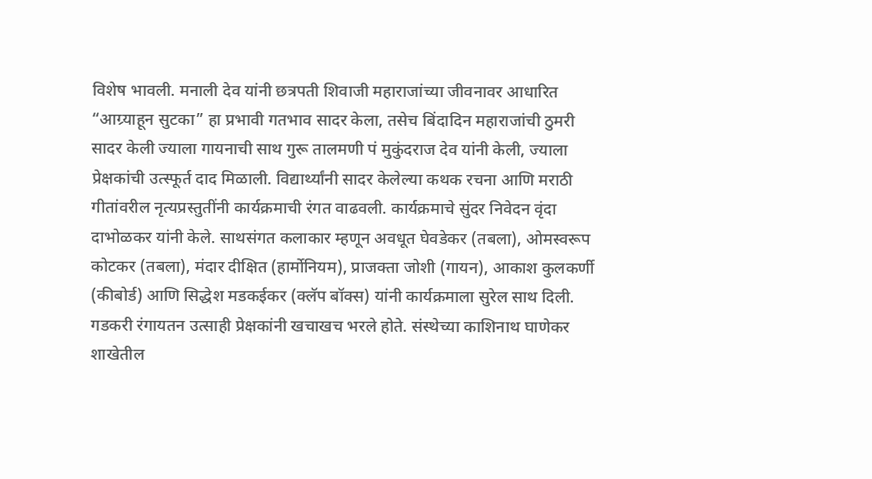विशेष भावली. मनाली देव यांनी छत्रपती शिवाजी महाराजांच्या जीवनावर आधारित “आग्र्याहून सुटका” हा प्रभावी गतभाव सादर केला, तसेच बिंदादिन महाराजांची ठुमरी सादर केली ज्याला गायनाची साथ गुरू तालमणी पं मुकुंदराज देव यांनी केली, ज्याला प्रेक्षकांची उत्स्फूर्त दाद मिळाली. विद्यार्थ्यांनी सादर केलेल्या कथक रचना आणि मराठी गीतांवरील नृत्यप्रस्तुतींनी कार्यक्रमाची रंगत वाढवली. कार्यक्रमाचे सुंदर निवेदन वृंदा दाभोळकर यांनी केले. साथसंगत कलाकार म्हणून अवधूत घेवडेकर (तबला), ओमस्वरूप कोटकर (तबला), मंदार दीक्षित (हार्मोनियम), प्राजक्ता जोशी (गायन), आकाश कुलकर्णी (कीबोर्ड) आणि सिद्धेश मडकईकर (क्लॅप बॉक्स) यांनी कार्यक्रमाला सुरेल साथ दिली. गडकरी रंगायतन उत्साही प्रेक्षकांनी खचाखच भरले होते. संस्थेच्या काशिनाथ घाणेकर शाखेतील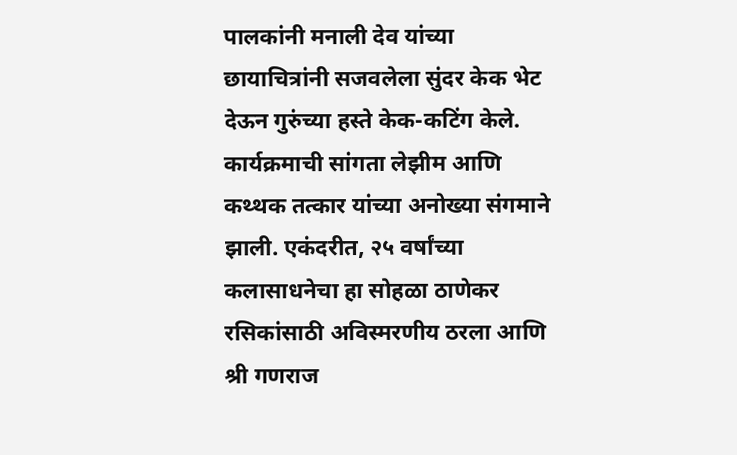पालकांनी मनाली देव यांच्या छायाचित्रांनी सजवलेला सुंदर केक भेट देऊन गुरुंच्या हस्ते केक-कटिंग केले. कार्यक्रमाची सांगता लेझीम आणि कथ्थक तत्कार यांच्या अनोख्या संगमाने झाली. एकंदरीत, २५ वर्षांच्या कलासाधनेचा हा सोहळा ठाणेकर रसिकांसाठी अविस्मरणीय ठरला आणि श्री गणराज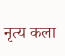नृत्य कला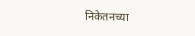निकेतनच्या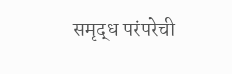समृद्ध परंपरेची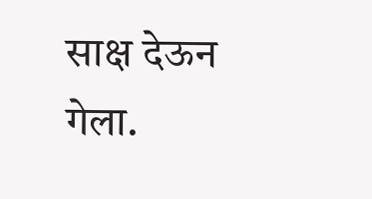साक्ष देऊन गेला.